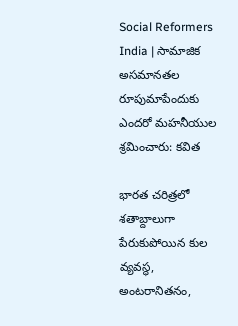Social Reformers India | సామాజిక అసమానతల రూపుమాపేందుకు ఎందరో మహనీయుల శ్రమించారు: కవిత

భారత చరిత్రలో శతాబ్దాలుగా పేరుకుపోయిన కుల వ్యవస్థ, అంటరానితనం,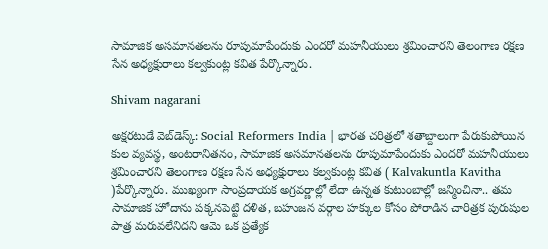సామాజిక అసమానతలను రూపుమాపేందుకు ఎందరో మహనీయులు శ్రమించారని తెలంగాణ రక్షణ సేన అధ్యక్షురాలు కల్వకుంట్ల కవిత పేర్కొన్నారు.

Shivam nagarani

అక్షరటుడే వెబ్‌డెస్క్: Social Reformers India | భారత చరిత్రలో శతాబ్దాలుగా పేరుకుపోయిన కుల వ్యవస్థ, అంటరానితనం, సామాజిక అసమానతలను రూపుమాపేందుకు ఎందరో మహనీయులు శ్రమించారని తెలంగాణ రక్షణ సేన అధ్యక్షురాలు కల్వకుంట్ల కవిత ( Kalvakuntla Kavitha )పేర్కొన్నారు. ముఖ్యంగా సాంప్రదాయక అగ్రవర్ణాల్లో లేదా ఉన్నత కుటుంబాల్లో జన్మించినా.. తమ సామాజిక హోదాను పక్కనపెట్టి దళిత, బహుజన వర్గాల హక్కుల కోసం పోరాడిన చారిత్రక పురుషుల పాత్ర మరువలేనిదని ఆమె ఒక ప్రత్యేక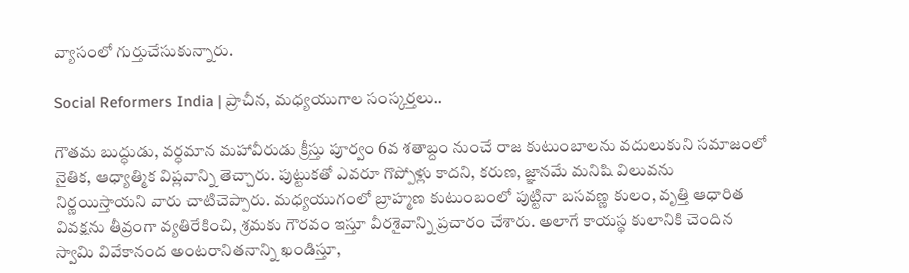వ్యాసంలో గుర్తుచేసుకున్నారు.

Social Reformers India | ప్రాచీన, మధ్యయుగాల సంస్కర్తలు..

గౌతమ బుద్ధుడు, వర్ధమాన మహావీరుడు క్రీస్తు పూర్వం 6వ శతాబ్దం నుంచే రాజ కుటుంబాలను వదులుకుని సమాజంలో నైతిక, ఆధ్యాత్మిక విప్లవాన్ని తెచ్చారు. పుట్టుకతో ఎవరూ గొప్పోళ్లు కాదని, కరుణ, జ్ఞానమే మనిషి విలువను నిర్ణయిస్తాయని వారు చాటిచెప్పారు. మధ్యయుగంలో బ్రాహ్మణ కుటుంబంలో పుట్టినా బసవణ్ణ కులం, వృత్తి ఆధారిత వివక్షను తీవ్రంగా వ్యతిరేకించి, శ్రమకు గౌరవం ఇస్తూ వీరశైవాన్ని ప్రచారం చేశారు. అలాగే కాయస్థ కులానికి చెందిన స్వామి వివేకానంద అంటరానితనాన్ని ఖండిస్తూ,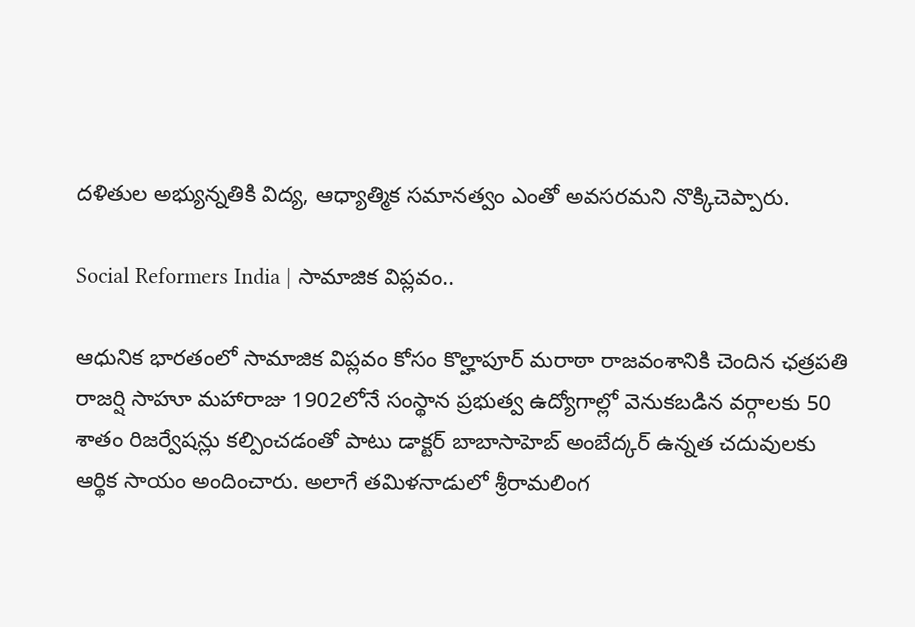దళితుల అభ్యున్నతికి విద్య, ఆధ్యాత్మిక సమానత్వం ఎంతో అవసరమని నొక్కిచెప్పారు.

Social Reformers India | సామాజిక విప్లవం..

ఆధునిక భారతంలో సామాజిక విప్లవం కోసం కొల్హాపూర్ మరాఠా రాజవంశానికి చెందిన ఛత్రపతి రాజర్షి సాహూ మహారాజు 1902లోనే సంస్థాన ప్రభుత్వ ఉద్యోగాల్లో వెనుకబడిన వర్గాలకు 50 శాతం రిజర్వేషన్లు కల్పించడంతో పాటు డాక్టర్ బాబాసాహెబ్ అంబేద్కర్‌ ఉన్నత చదువులకు ఆర్థిక సాయం అందించారు. అలాగే తమిళనాడులో శ్రీరామలింగ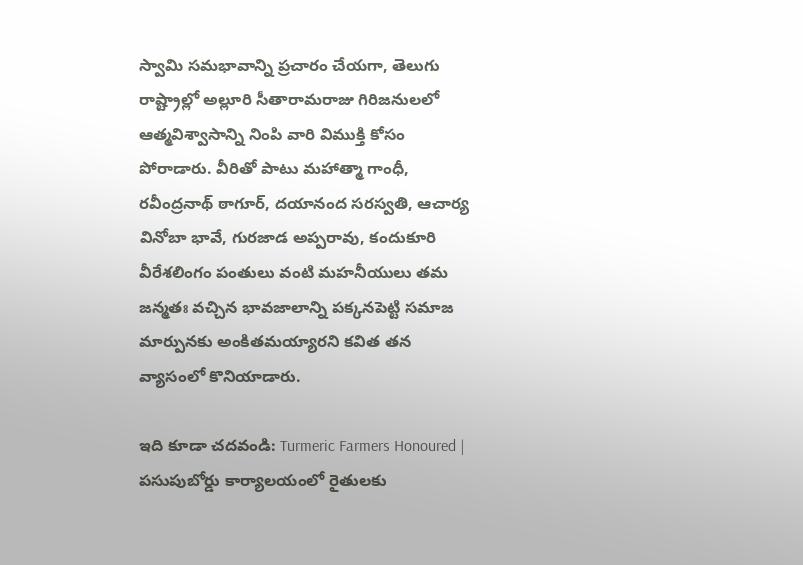స్వామి సమభావాన్ని ప్రచారం చేయగా, తెలుగు రాష్ట్రాల్లో అల్లూరి సీతారామరాజు గిరిజనులలో ఆత్మవిశ్వాసాన్ని నింపి వారి విముక్తి కోసం పోరాడారు. వీరితో పాటు మహాత్మా గాంధీ, రవీంద్రనాథ్ ఠాగూర్, దయానంద సరస్వతి, ఆచార్య వినోబా భావే, గురజాడ అప్పరావు, కందుకూరి వీరేశలింగం పంతులు వంటి మహనీయులు తమ జన్మతః వచ్చిన భావజాలాన్ని పక్కనపెట్టి సమాజ మార్పునకు అంకితమయ్యారని కవిత తన వ్యాసంలో కొనియాడారు.

ఇది కూడా చదవండి: Turmeric Farmers Honoured | పసుపుబోర్డు కార్యాలయంలో రైతులకు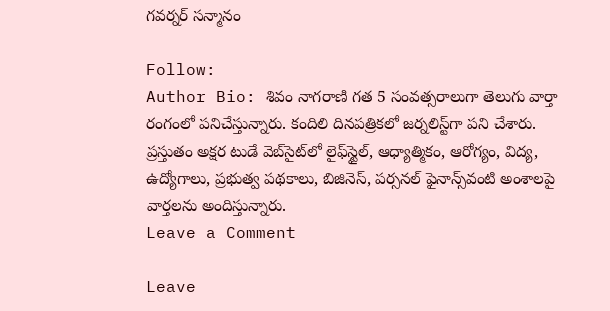గవర్నర్ సన్మానం

Follow:
Author Bio: శివం నాగరాణి గత 5 సంవత్సరాలుగా తెలుగు వార్తా రంగంలో పనిచేస్తున్నారు. కందిలి దినపత్రికలో జర్నలిస్ట్‌గా పని చేశారు. ప్రస్తుతం అక్షర టుడే వెబ్‌సైట్‌లో లైఫ్‌స్టైల్, ఆధ్యాత్మికం, ఆరోగ్యం, విద్య, ఉద్యోగాలు, ప్రభుత్వ పథకాలు, బిజినెస్, పర్సనల్ ఫైనాన్స్‌వంటి అంశాలపై వార్తలను అందిస్తున్నారు.
Leave a Comment

Leave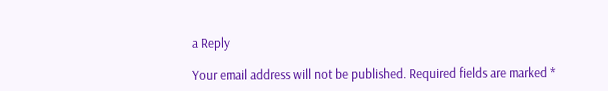a Reply

Your email address will not be published. Required fields are marked *